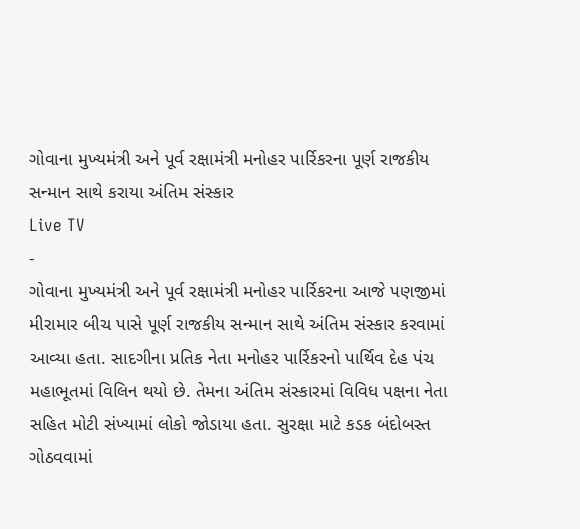ગોવાના મુખ્યમંત્રી અને પૂર્વ રક્ષામંત્રી મનોહર પાર્રિકરના પૂર્ણ રાજકીય સન્માન સાથે કરાયા અંતિમ સંસ્કાર
Live TV
-
ગોવાના મુખ્યમંત્રી અને પૂર્વ રક્ષામંત્રી મનોહર પાર્રિકરના આજે પણજીમાં મીરામાર બીચ પાસે પૂર્ણ રાજકીય સન્માન સાથે અંતિમ સંસ્કાર કરવામાં આવ્યા હતા. સાદગીના પ્રતિક નેતા મનોહર પાર્રિકરનો પાર્થિવ દેહ પંચ મહાભૂતમાં વિલિન થયો છે. તેમના અંતિમ સંસ્કારમાં વિવિધ પક્ષના નેતા સહિત મોટી સંખ્યામાં લોકો જોડાયા હતા. સુરક્ષા માટે કડક બંદોબસ્ત ગોઠવવામાં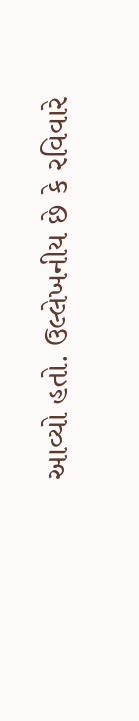આવ્યો હતો. ઉલ્લેખનીય છે કે રવિવારે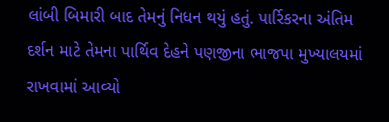લાંબી બિમારી બાદ તેમનું નિધન થયું હતું. પાર્રિકરના અંતિમ દર્શન માટે તેમના પાર્થિવ દેહને પણજીના ભાજપા મુખ્યાલયમાં રાખવામાં આવ્યો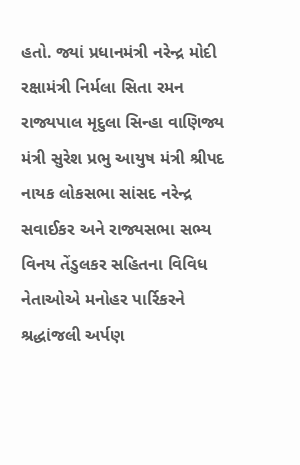હતો. જ્યાં પ્રધાનમંત્રી નરેન્દ્ર મોદી રક્ષામંત્રી નિર્મલા સિતા રમન રાજ્યપાલ મૃદુલા સિન્હા વાણિજ્ય મંત્રી સુરેશ પ્રભુ આયુષ મંત્રી શ્રીપદ નાયક લોકસભા સાંસદ નરેન્દ્ર સવાઈકર અને રાજ્યસભા સભ્ય વિનય તેંડુલકર સહિતના વિવિધ નેતાઓએ મનોહર પાર્રિકરને શ્રદ્ધાંજલી અર્પણ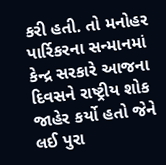કરી હતી. તો મનોહર પાર્રિકરના સન્માનમાં કેન્દ્ર સરકારે આજના દિવસને રાષ્ટ્રીય શોક જાહેર કર્યો હતો જેને લઈ પુરા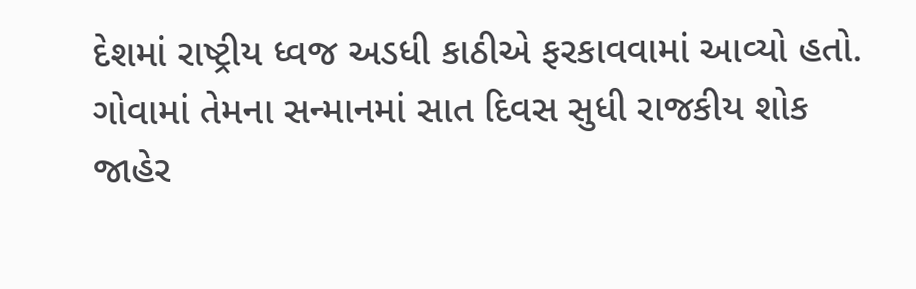દેશમાં રાષ્ટ્રીય ધ્વજ અડધી કાઠીએ ફરકાવવામાં આવ્યો હતો. ગોવામાં તેમના સન્માનમાં સાત દિવસ સુધી રાજકીય શોક જાહેર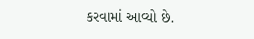કરવામાં આવ્યો છે.